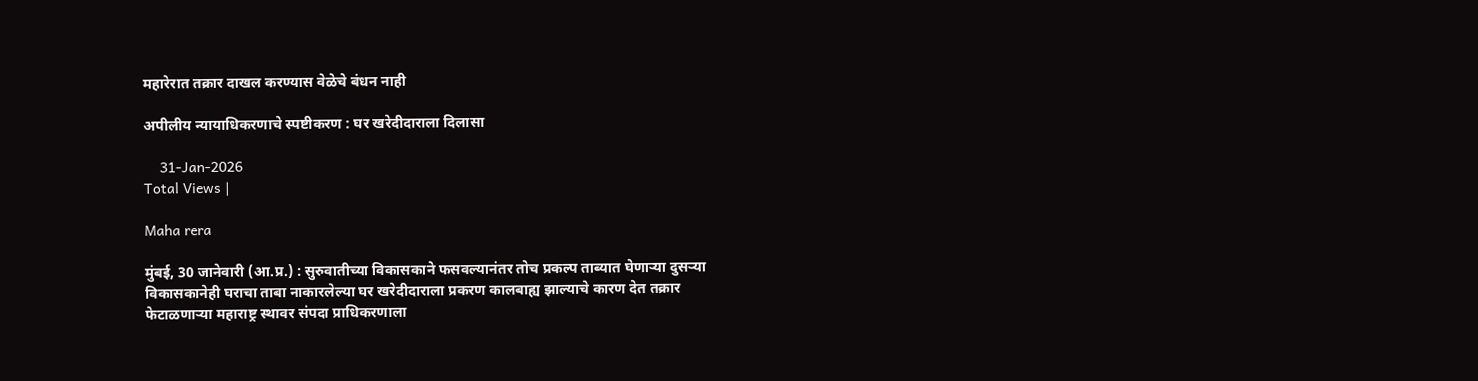महारेरात तक्रार दाखल करण्यास वेळेचे बंधन नाही

अपीलीय न्यायाधिकरणाचे स्पष्टीकरण : घर खरेदीदाराला दिलासा

    31-Jan-2026
Total Views |

Maha rera

मुंबई, 30 जानेवारी (आ.प्र.) : सुरुवातीच्या विकासकाने फसवल्यानंतर तोच प्रकल्प ताब्यात घेणाऱ्या दुसऱ्या विकासकानेही घराचा ताबा नाकारलेल्या घर खरेदीदाराला प्रकरण कालबाह्य झाल्याचे कारण देत तक्रार फेटाळणाऱ्या महाराष्ट्र स्थावर संपदा प्राधिकरणाला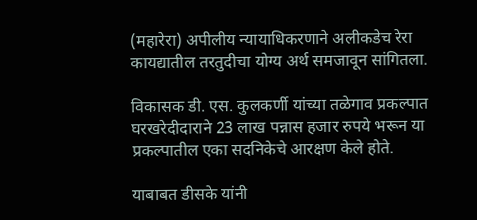(महारेरा) अपीलीय न्यायाधिकरणाने अलीकडेच रेरा कायद्यातील तरतुदीचा योग्य अर्थ समजावून सांगितला.

विकासक डी. एस. कुलकर्णी यांच्या तळेगाव प्रकल्पात घरखरेदीदाराने 23 लाख पन्नास हजार रुपये भरून या प्रकल्पातील एका सदनिकेचे आरक्षण केले होते.

याबाबत डीसके यांनी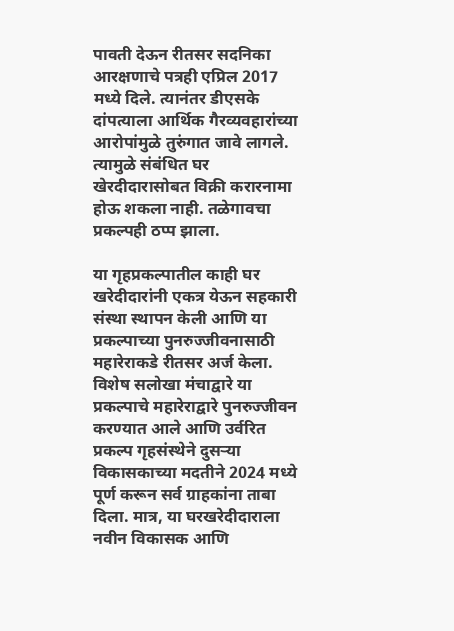पावती देऊन रीतसर सदनिका आरक्षणाचे पत्रही एप्रिल 2017 मध्ये दिले. त्यानंतर डीएसके दांपत्याला आर्थिक गैरव्यवहारांच्या आरोपांमुळे तुरुंगात जावे लागले. त्यामुळे संबंधित घर खेरदीदारासोबत विक्री करारनामा होऊ शकला नाही. तळेगावचा प्रकल्पही ठप्प झाला.

या गृहप्रकल्पातील काही घर खरेदीदारांनी एकत्र येऊन सहकारी संस्था स्थापन केली आणि या प्रकल्पाच्या पुनरुज्जीवनासाठी महारेराकडे रीतसर अर्ज केला. विशेष सलोखा मंचाद्वारे या प्रकल्पाचे महारेराद्वारे पुनरुज्जीवन करण्यात आले आणि उर्वरित प्रकल्प गृहसंस्थेने दुसऱ्या विकासकाच्या मदतीने 2024 मध्ये पूर्ण करून सर्व ग्राहकांना ताबा दिला. मात्र, या घरखरेदीदाराला नवीन विकासक आणि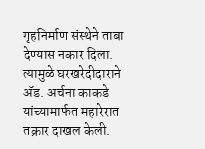गृहनिर्माण संस्थेने ताबा देण्यास नकार दिला. त्यामुळे घरखरेदीदाराने अ‍ॅड. अर्चना काकडे यांच्यामार्फत महारेरात तक्रार दाखल केली.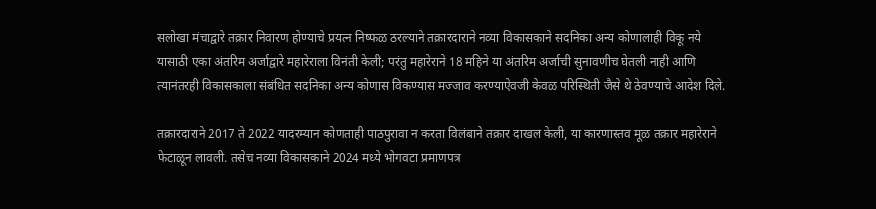सलोखा मंचाद्वारे तक्रार निवारण होण्याचे प्रयत्न निष्फळ ठरल्याने तक्रारदाराने नव्या विकासकाने सदनिका अन्य कोणालाही विकू नये यासाठी एका अंतरिम अर्जाद्वारे महारेराला विनंती केली; परंतु महारेराने 18 महिने या अंतरिम अर्जाची सुनावणीच घेतली नाही आणि त्यानंतरही विकासकाला संबंधित सदनिका अन्य कोणास विकण्यास मज्जाव करण्याऐवजी केवळ परिस्थिती जैसे थे ठेवण्याचे आदेश दिले.

तक्रारदाराने 2017 ते 2022 यादरम्यान कोणताही पाठपुरावा न करता विलंबाने तक्रार दाखल केली, या कारणास्तव मूळ तक्रार महारेराने फेटाळून लावली. तसेच नव्या विकासकाने 2024 मध्ये भोगवटा प्रमाणपत्र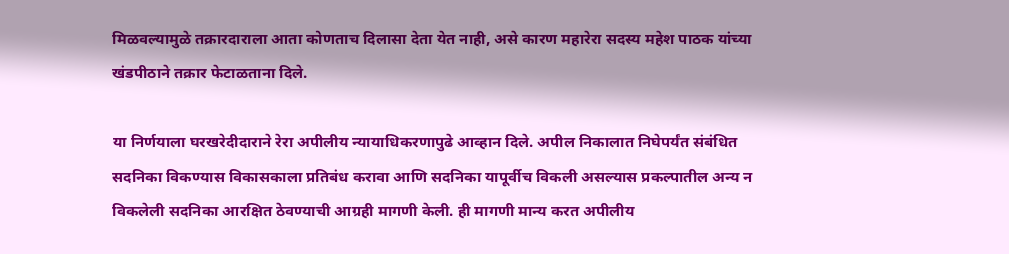मिळवल्यामुळे तक्रारदाराला आता कोणताच दिलासा देता येत नाही, असे कारण महारेरा सदस्य महेश पाठक यांच्या खंडपीठाने तक्रार फेटाळताना दिले.

या निर्णयाला घरखरेदीदाराने रेरा अपीलीय न्यायाधिकरणापुढे आव्हान दिले. अपील निकालात निघेपर्यंत संबंधित सदनिका विकण्यास विकासकाला प्रतिबंध करावा आणि सदनिका यापूर्वीच विकली असल्यास प्रकल्पातील अन्य न विकलेली सदनिका आरक्षित ठेवण्याची आग्रही मागणी केली. ही मागणी मान्य करत अपीलीय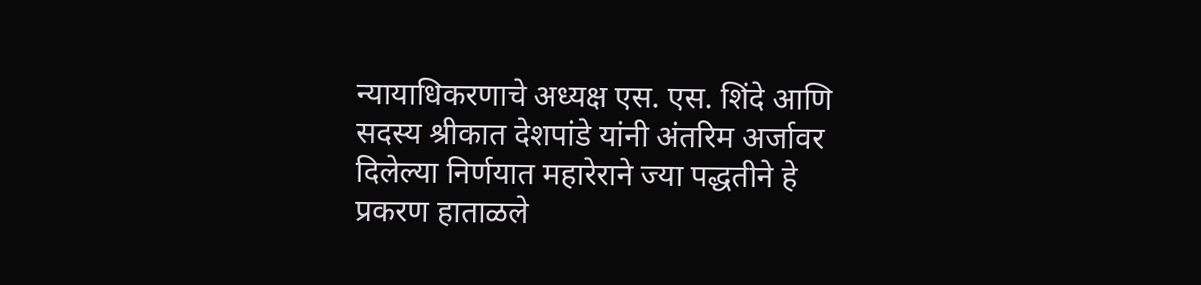न्यायाधिकरणाचे अध्यक्ष एस. एस. शिंदे आणि सदस्य श्रीकात देशपांडे यांनी अंतरिम अर्जावर दिलेल्या निर्णयात महारेराने ज्या पद्धतीने हे प्रकरण हाताळले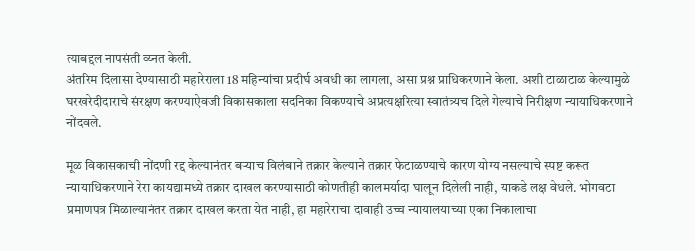त्याबद्दल नापसंती व्य्नत केली.
अंतरिम दिलासा देण्यासाठी महारेराला 18 महिन्यांचा प्रदीर्घ अवधी का लागला, असा प्रश्न प्राधिकरणाने केला. अशी टाळाटाळ केल्यामुळे घरखरेदीदाराचे संरक्षण करण्याऐवजी विकासकाला सदनिका विकण्याचे अप्रत्यक्षरित्या स्वातंत्र्यच दिले गेल्याचे निरीक्षण न्यायाधिकरणाने नोंदवले.

मूळ विकासकाची नोंदणी रद्द केल्यानंतर बऱ्याच विलंबाने तक्रार केल्याने तक्रार फेटाळण्याचे कारण योग्य नसल्याचे स्पष्ट करूत न्यायाधिकरणाने रेरा कायद्यामध्ये तक्रार दाखल करण्यासाठी कोणतीही कालमर्यादा घालून दिलेली नाही, याकडे लक्ष वेधले. भोगवटा प्रमाणपत्र मिळाल्यानंतर तक्रार दाखल करता येत नाही, हा महारेराचा दावाही उच्च न्यायालयाच्या एका निकालाचा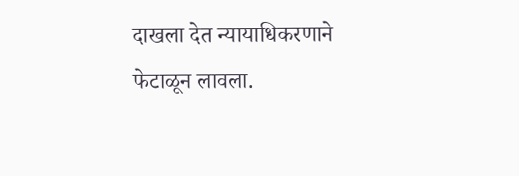दाखला देत न्यायाधिकरणाने फेटाळून लावला.